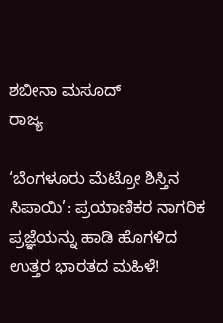ಶಬೀನಾ ಮಸೂದ್
ರಾಜ್ಯ

‘ಬೆಂಗಳೂರು ಮೆಟ್ರೋ ಶಿಸ್ತಿನ ಸಿಪಾಯಿ’: ಪ್ರಯಾಣಿಕರ ನಾಗರಿಕ ಪ್ರಜ್ಞೆಯನ್ನು ಹಾಡಿ ಹೊಗಳಿದ ಉತ್ತರ ಭಾರತದ ಮಹಿಳೆ!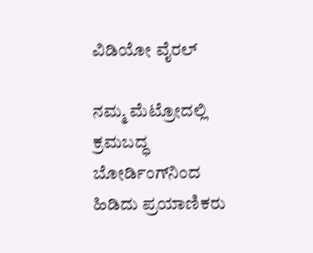ವಿಡಿಯೋ ವೈರಲ್

ನಮ್ಮ ಮೆಟ್ರೋದಲ್ಲಿ ಕ್ರಮಬದ್ಧ ಬೋರ್ಡಿಂಗ್‌ನಿಂದ ಹಿಡಿದು ಪ್ರಯಾಣಿಕರು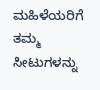ಮಹಿಳೆಯರಿಗೆ ತಮ್ಮ ಸೀಟುಗಳನ್ನು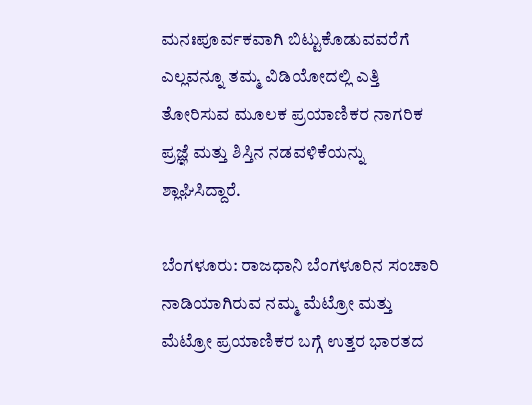ಮನಃಪೂರ್ವಕವಾಗಿ ಬಿಟ್ಟುಕೊಡುವವರೆಗೆ ಎಲ್ಲವನ್ನೂ ತಮ್ಮ ವಿಡಿಯೋದಲ್ಲಿ ಎತ್ತಿ ತೋರಿಸುವ ಮೂಲಕ ಪ್ರಯಾಣಿಕರ ನಾಗರಿಕ ಪ್ರಜ್ಞೆ ಮತ್ತು ಶಿಸ್ತಿನ ನಡವಳಿಕೆಯನ್ನು ಶ್ಲಾಘಿಸಿದ್ದಾರೆ.

ಬೆಂಗಳೂರು: ರಾಜಧಾನಿ ಬೆಂಗಳೂರಿನ ಸಂಚಾರಿ ನಾಡಿಯಾಗಿರುವ ನಮ್ಮ ಮೆಟ್ರೋ ಮತ್ತು ಮೆಟ್ರೋ ಪ್ರಯಾಣಿಕರ ಬಗ್ಗೆ ಉತ್ತರ ಭಾರತದ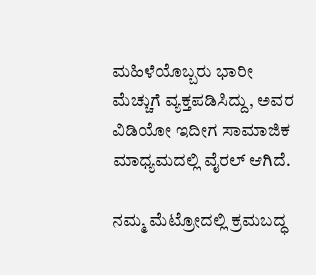ಮಹಿಳೆಯೊಬ್ಬರು ಭಾರೀ ಮೆಚ್ಚುಗೆ ವ್ಯಕ್ತಪಡಿಸಿದ್ದು, ಅವರ ವಿಡಿಯೋ ಇದೀಗ ಸಾಮಾಜಿಕ ಮಾಧ್ಯಮದಲ್ಲಿ ವೈರಲ್ ಆಗಿದೆ.

ನಮ್ಮ ಮೆಟ್ರೋದಲ್ಲಿ ಕ್ರಮಬದ್ಧ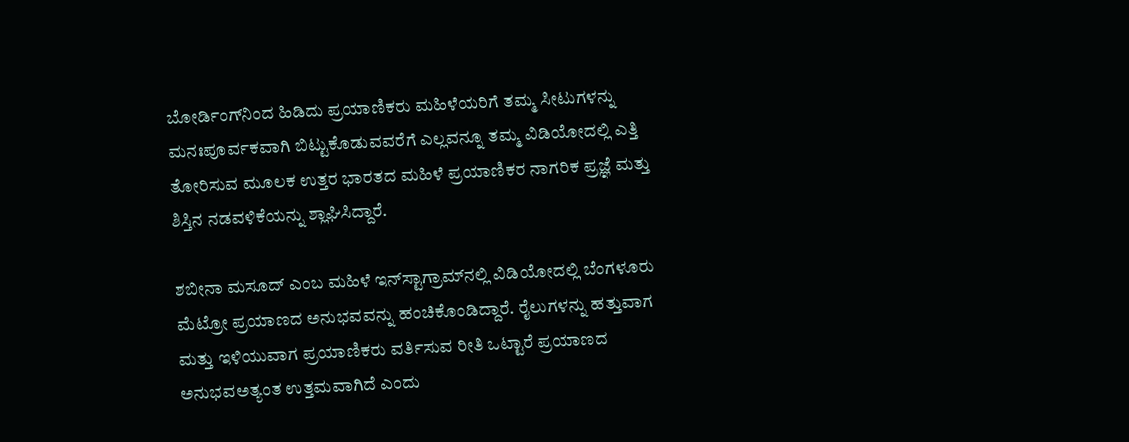ಬೋರ್ಡಿಂಗ್‌ನಿಂದ ಹಿಡಿದು ಪ್ರಯಾಣಿಕರು ಮಹಿಳೆಯರಿಗೆ ತಮ್ಮ ಸೀಟುಗಳನ್ನು ಮನಃಪೂರ್ವಕವಾಗಿ ಬಿಟ್ಟುಕೊಡುವವರೆಗೆ ಎಲ್ಲವನ್ನೂ ತಮ್ಮ ವಿಡಿಯೋದಲ್ಲಿ ಎತ್ತಿ ತೋರಿಸುವ ಮೂಲಕ ಉತ್ತರ ಭಾರತದ ಮಹಿಳೆ ಪ್ರಯಾಣಿಕರ ನಾಗರಿಕ ಪ್ರಜ್ಞೆ ಮತ್ತು ಶಿಸ್ತಿನ ನಡವಳಿಕೆಯನ್ನು ಶ್ಲಾಘಿಸಿದ್ದಾರೆ.

ಶಬೀನಾ ಮಸೂದ್ ಎಂಬ ಮಹಿಳೆ ಇನ್‌ಸ್ಟಾಗ್ರಾಮ್‌ನಲ್ಲಿ ವಿಡಿಯೋದಲ್ಲಿ ಬೆಂಗಳೂರು ಮೆಟ್ರೋ ಪ್ರಯಾಣದ ಅನುಭವವನ್ನು ಹಂಚಿಕೊಂಡಿದ್ದಾರೆ. ರೈಲುಗಳನ್ನು ಹತ್ತುವಾಗ ಮತ್ತು ಇಳಿಯುವಾಗ ಪ್ರಯಾಣಿಕರು ವರ್ತಿಸುವ ರೀತಿ ಒಟ್ಟಾರೆ ಪ್ರಯಾಣದ ಅನುಭವಅತ್ಯಂತ ಉತ್ತಮವಾಗಿದೆ ಎಂದು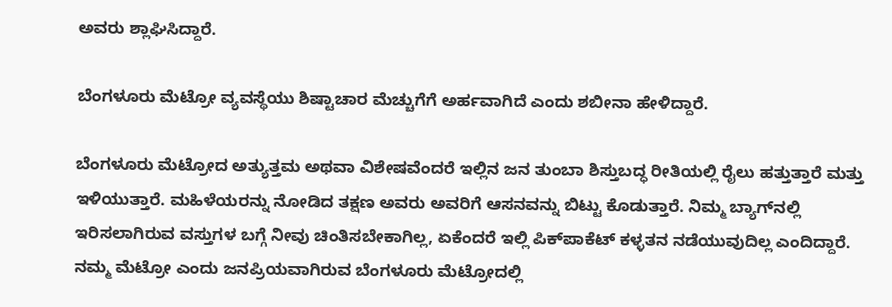ಅವರು ಶ್ಲಾಘಿಸಿದ್ದಾರೆ.

ಬೆಂಗಳೂರು ಮೆಟ್ರೋ ವ್ಯವಸ್ಥೆಯು ಶಿಷ್ಟಾಚಾರ ಮೆಚ್ಚುಗೆಗೆ ಅರ್ಹವಾಗಿದೆ ಎಂದು ಶಬೀನಾ ಹೇಳಿದ್ದಾರೆ.

ಬೆಂಗಳೂರು ಮೆಟ್ರೋದ ಅತ್ಯುತ್ತಮ ಅಥವಾ ವಿಶೇಷವೆಂದರೆ ಇಲ್ಲಿನ ಜನ ತುಂಬಾ ಶಿಸ್ತುಬದ್ಧ ರೀತಿಯಲ್ಲಿ ರೈಲು ಹತ್ತುತ್ತಾರೆ ಮತ್ತು ಇಳಿಯುತ್ತಾರೆ. ಮಹಿಳೆಯರನ್ನು ನೋಡಿದ ತಕ್ಷಣ ಅವರು ಅವರಿಗೆ ಆಸನವನ್ನು ಬಿಟ್ಟು ಕೊಡುತ್ತಾರೆ. ನಿಮ್ಮ ಬ್ಯಾಗ್‌ನಲ್ಲಿ ಇರಿಸಲಾಗಿರುವ ವಸ್ತುಗಳ ಬಗ್ಗೆ ನೀವು ಚಿಂತಿಸಬೇಕಾಗಿಲ್ಲ, ಏಕೆಂದರೆ ಇಲ್ಲಿ ಪಿಕ್‌ಪಾಕೆಟ್ ಕಳ್ಳತನ ನಡೆಯುವುದಿಲ್ಲ ಎಂದಿದ್ದಾರೆ. ನಮ್ಮ ಮೆಟ್ರೋ ಎಂದು ಜನಪ್ರಿಯವಾಗಿರುವ ಬೆಂಗಳೂರು ಮೆಟ್ರೋದಲ್ಲಿ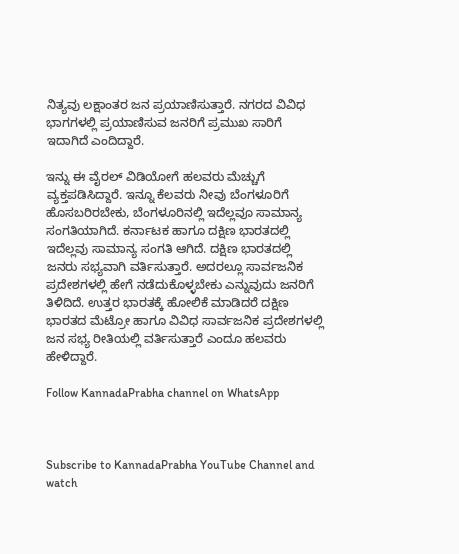ನಿತ್ಯವು ಲಕ್ಷಾಂತರ ಜನ ಪ್ರಯಾಣಿಸುತ್ತಾರೆ. ನಗರದ ವಿವಿಧ ಭಾಗಗಳಲ್ಲಿ ಪ್ರಯಾಣಿಸುವ ಜನರಿಗೆ ಪ್ರಮುಖ ಸಾರಿಗೆ ಇದಾಗಿದೆ ಎಂದಿದ್ದಾರೆ.

ಇನ್ನು ಈ ವೈರಲ್ ವಿಡಿಯೋಗೆ ಹಲವರು ಮೆಚ್ಚುಗೆ ವ್ಯಕ್ತಪಡಿಸಿದ್ದಾರೆ. ಇನ್ನೂ ಕೆಲವರು ನೀವು ಬೆಂಗಳೂರಿಗೆ ಹೊಸಬರಿರಬೇಕು, ಬೆಂಗಳೂರಿನಲ್ಲಿ ಇದೆಲ್ಲವೂ ಸಾಮಾನ್ಯ ಸಂಗತಿಯಾಗಿದೆ. ಕರ್ನಾಟಕ ಹಾಗೂ ದಕ್ಷಿಣ ಭಾರತದಲ್ಲಿ ಇದೆಲ್ಲವು ಸಾಮಾನ್ಯ ಸಂಗತಿ ಆಗಿದೆ. ದಕ್ಷಿಣ ಭಾರತದಲ್ಲಿ ಜನರು ಸಭ್ಯವಾಗಿ ವರ್ತಿಸುತ್ತಾರೆ. ಅದರಲ್ಲೂ ಸಾರ್ವಜನಿಕ ಪ್ರದೇಶಗಳಲ್ಲಿ ಹೇಗೆ ನಡೆದುಕೊಳ್ಳಬೇಕು ಎನ್ನುವುದು ಜನರಿಗೆ ತಿಳಿದಿದೆ. ಉತ್ತರ ಭಾರತಕ್ಕೆ ಹೋಲಿಕೆ ಮಾಡಿದರೆ ದಕ್ಷಿಣ ಭಾರತದ ಮೆಟ್ರೋ ಹಾಗೂ ವಿವಿಧ ಸಾರ್ವಜನಿಕ ಪ್ರದೇಶಗಳಲ್ಲಿ ಜನ ಸಭ್ಯ ರೀತಿಯಲ್ಲಿ ವರ್ತಿಸುತ್ತಾರೆ ಎಂದೂ ಹಲವರು ಹೇಳಿದ್ದಾರೆ.

Follow KannadaPrabha channel on WhatsApp



Subscribe to KannadaPrabha YouTube Channel and watch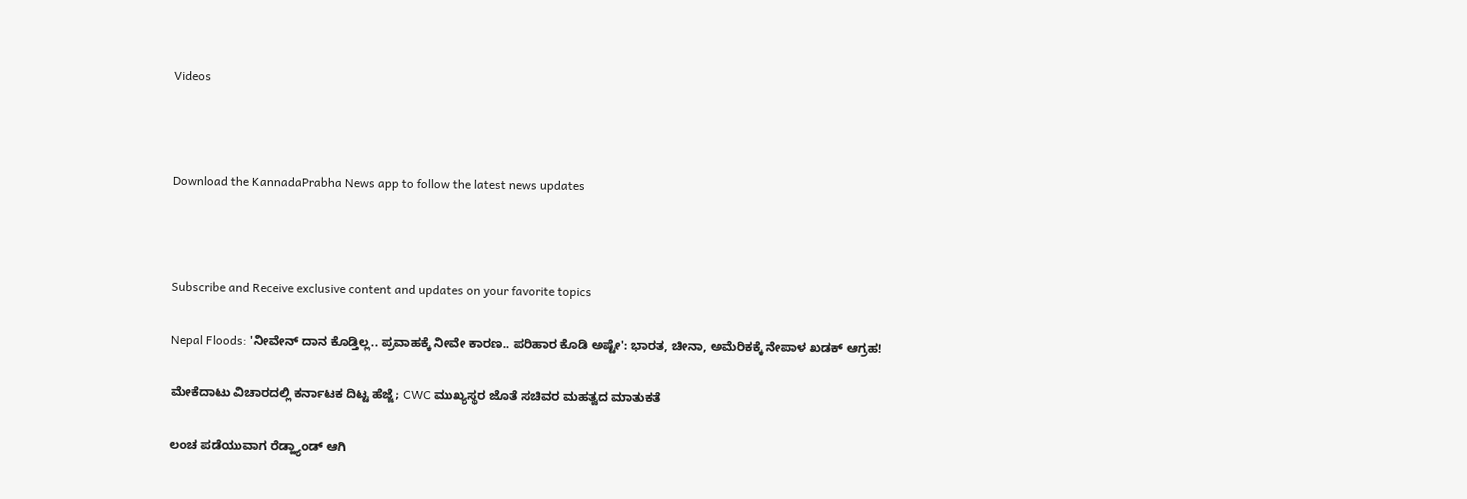Videos



Download the KannadaPrabha News app to follow the latest news updates



Subscribe and Receive exclusive content and updates on your favorite topics

Nepal Floods: 'ನೀವೇನ್ ದಾನ ಕೊಡ್ತಿಲ್ಲ.. ಪ್ರವಾಹಕ್ಕೆ ನೀವೇ ಕಾರಣ.. ಪರಿಹಾರ ಕೊಡಿ ಅಷ್ಟೇ': ಭಾರತ, ಚೀನಾ, ಅಮೆರಿಕಕ್ಕೆ ನೇಪಾಳ ಖಡಕ್ ಆಗ್ರಹ!

ಮೇಕೆದಾಟು ವಿಚಾರದಲ್ಲಿ ಕರ್ನಾಟಕ ದಿಟ್ಟ ಹೆಜ್ಜೆ; CWC ಮುಖ್ಯಸ್ಥರ ಜೊತೆ ಸಚಿವರ ಮಹತ್ವದ ಮಾತುಕತೆ

ಲಂಚ ಪಡೆಯುವಾಗ ರೆಡ್ಹ್ಯಾಂಡ್ ಆಗಿ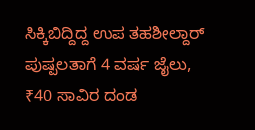ಸಿಕ್ಕಿಬಿದ್ದಿದ್ದ ಉಪ ತಹಶೀಲ್ದಾರ್‌ ಪುಷ್ಪಲತಾಗೆ 4 ವರ್ಷ ಜೈಲು, ₹40 ಸಾವಿರ ದಂಡ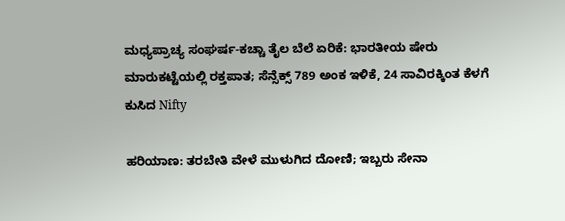ಮಧ್ಯಪ್ರಾಚ್ಯ ಸಂಘರ್ಷ-ಕಚ್ಚಾ ತೈಲ ಬೆಲೆ ಏರಿಕೆ: ಭಾರತೀಯ ಷೇರು ಮಾರುಕಟ್ಟೆಯಲ್ಲಿ ರಕ್ತಪಾತ; ಸೆನ್ಸೆಕ್ಸ್ 789 ಅಂಕ ಇಳಿಕೆ, 24 ಸಾವಿರಕ್ಕಿಂತ ಕೆಳಗೆ ಕುಸಿದ Nifty

ಹರಿಯಾಣ: ತರಬೇತಿ ವೇಳೆ ಮುಳುಗಿದ ದೋಣಿ; ಇಬ್ಬರು ಸೇನಾ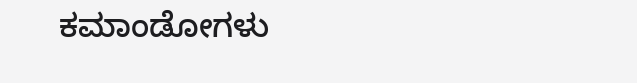ಕಮಾಂಡೋಗಳು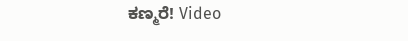ಕಣ್ಮರೆ! Video